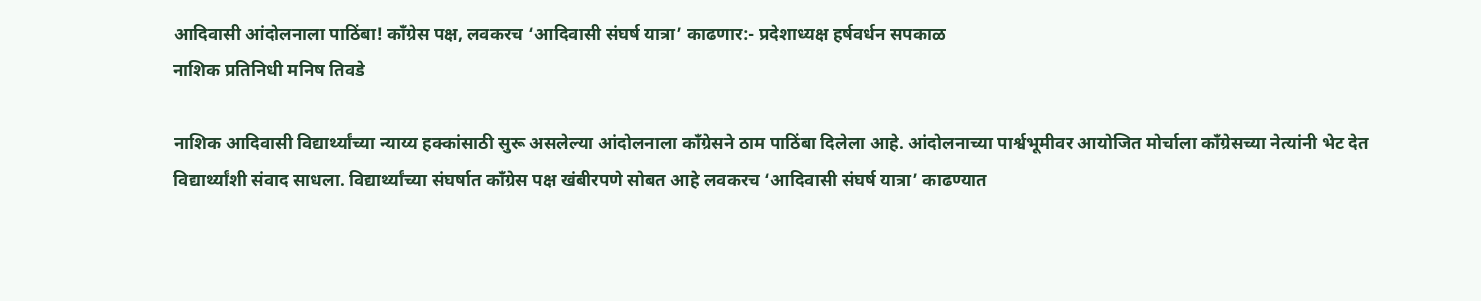आदिवासी आंदोलनाला पाठिंबा! काँग्रेस पक्ष, लवकरच ‘आदिवासी संघर्ष यात्रा’ काढणार:- प्रदेशाध्यक्ष हर्षवर्धन सपकाळ
नाशिक प्रतिनिधी मनिष तिवडे

नाशिक आदिवासी विद्यार्थ्यांच्या न्याय्य हक्कांसाठी सुरू असलेल्या आंदोलनाला काँग्रेसने ठाम पाठिंबा दिलेला आहे. आंदोलनाच्या पार्श्वभूमीवर आयोजित मोर्चाला काँग्रेसच्या नेत्यांनी भेट देत विद्यार्थ्यांशी संवाद साधला. विद्यार्थ्यांच्या संघर्षात काँग्रेस पक्ष खंबीरपणे सोबत आहे लवकरच ‘आदिवासी संघर्ष यात्रा’ काढण्यात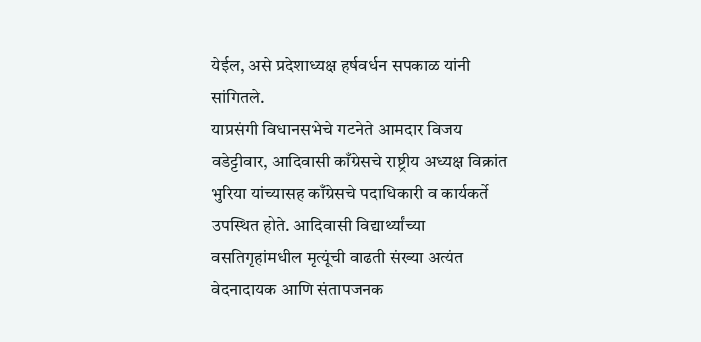येईल, असे प्रदेशाध्यक्ष हर्षवर्धन सपकाळ यांनी सांगितले.
याप्रसंगी विधानसभेचे गटनेते आमदार विजय वडेट्टीवार, आदिवासी काँग्रेसचे राष्ट्रीय अध्यक्ष विक्रांत भुरिया यांच्यासह काँग्रेसचे पदाधिकारी व कार्यकर्ते उपस्थित होते. आदिवासी विद्यार्थ्यांच्या वसतिगृहांमधील मृत्यूंची वाढती संख्या अत्यंत वेदनादायक आणि संतापजनक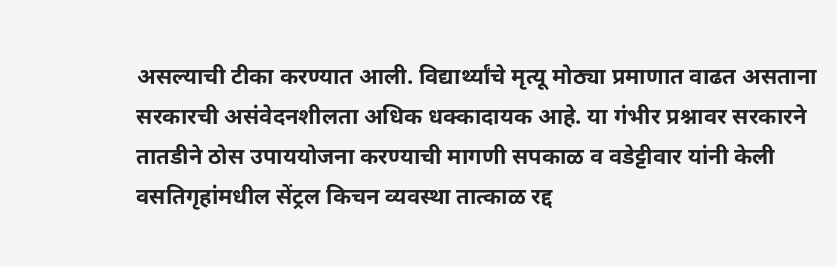असल्याची टीका करण्यात आली. विद्यार्थ्यांचे मृत्यू मोठ्या प्रमाणात वाढत असताना सरकारची असंवेदनशीलता अधिक धक्कादायक आहे. या गंभीर प्रश्नावर सरकारने तातडीने ठोस उपाययोजना करण्याची मागणी सपकाळ व वडेट्टीवार यांनी केली
वसतिगृहांमधील सेंट्रल किचन व्यवस्था तात्काळ रद्द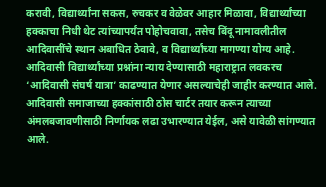करावी, विद्यार्थ्यांना सकस, रुचकर व वेळेवर आहार मिळावा, विद्यार्थ्यांच्या हक्काचा निधी थेट त्यांच्यापर्यंत पोहोचवावा, तसेच बिंदू नामावलीतील आदिवासींचे स्थान अबाधित ठेवावे, व विद्यार्थ्यांच्या मागण्या योग्य आहे.
आदिवासी विद्यार्थ्यांच्या प्रश्नांना न्याय देण्यासाठी महाराष्ट्रात लवकरच ‘आदिवासी संघर्ष यात्रा’ काढण्यात येणार असल्याचेही जाहीर करण्यात आले. आदिवासी समाजाच्या हक्कांसाठी ठोस चार्टर तयार करून त्याच्या अंमलबजावणीसाठी निर्णायक लढा उभारण्यात येईल, असे यावेळी सांगण्यात आले.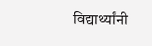विद्यार्थ्यांनी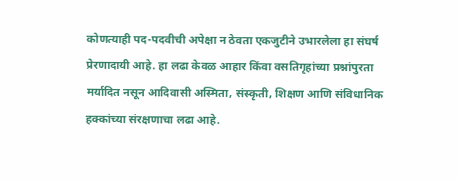कोणत्याही पद-पदवीची अपेक्षा न ठेवता एकजुटीने उभारलेला हा संघर्ष प्रेरणादायी आहे. हा लढा केवळ आहार किंवा वसतिगृहांच्या प्रश्नांपुरता मर्यादित नसून आदिवासी अस्मिता, संस्कृती, शिक्षण आणि संविधानिक हक्कांच्या संरक्षणाचा लढा आहे.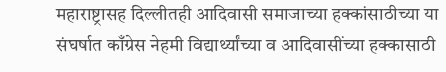महाराष्ट्रासह दिल्लीतही आदिवासी समाजाच्या हक्कांसाठीच्या या संघर्षात काँग्रेस नेहमी विद्यार्थ्यांच्या व आदिवासींच्या हक्कासाठी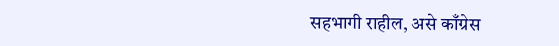सहभागी राहील, असे काँग्रेस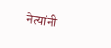नेत्यांनी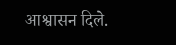आश्वासन दिले.